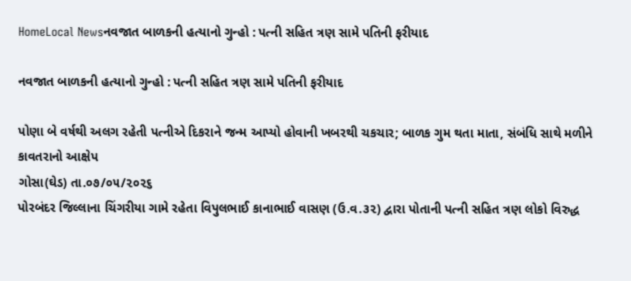HomeLocal Newsનવજાત બાળકની હત્યાનો ગુન્હો : પત્ની સહિત ત્રણ સામે પતિની ફરીયાદ

નવજાત બાળકની હત્યાનો ગુન્હો : પત્ની સહિત ત્રણ સામે પતિની ફરીયાદ

પોણા બે વર્ષથી અલગ રહેતી પત્નીએ દિકરાને જન્મ આપ્યો હોવાની ખબરથી ચકચાર; બાળક ગુમ થતા માતા, સંબંધિ સાથે મળીને કાવતરાનો આક્ષેપ
ગોસા(ઘેડ) તા.૦૭/૦૫/૨૦૨૬
પોરબંદર જિલ્લાના ચિંગરીયા ગામે રહેતા વિપુલભાઈ કાનાભાઈ વાસણ (ઉ.વ.૩૨) દ્વારા પોતાની પત્ની સહિત ત્રણ લોકો વિરુદ્ધ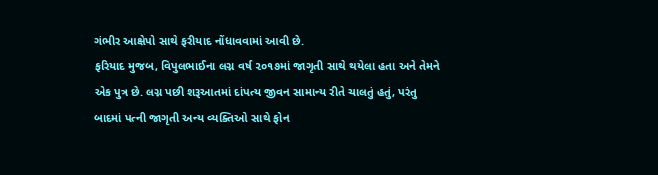ગંભીર આક્ષેપો સાથે ફરીયાદ નોંધાવવામાં આવી છે.
ફરિયાદ મુજબ, વિપુલભાઈના લગ્ન વર્ષ ૨૦૧૭માં જાગૃતી સાથે થયેલા હતા અને તેમને એક પુત્ર છે. લગ્ન પછી શરૂઆતમાં દાંપત્ય જીવન સામાન્ય રીતે ચાલતું હતું, પરંતુ બાદમાં પત્ની જાગૃતી અન્ય વ્યક્તિઓ સાથે ફોન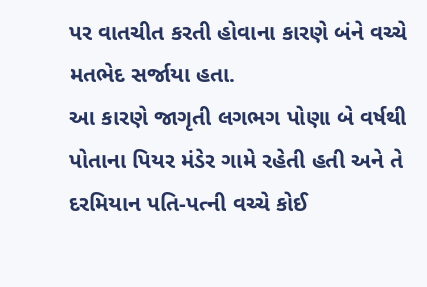પર વાતચીત કરતી હોવાના કારણે બંને વચ્ચે મતભેદ સર્જાયા હતા.
આ કારણે જાગૃતી લગભગ પોણા બે વર્ષથી પોતાના પિયર મંડેર ગામે રહેતી હતી અને તે દરમિયાન પતિ-પત્ની વચ્ચે કોઈ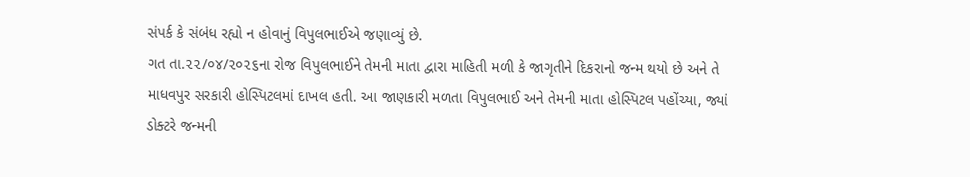સંપર્ક કે સંબંધ રહ્યો ન હોવાનું વિપુલભાઈએ જણાવ્યું છે.
ગત તા.૨૨/૦૪/૨૦૨૬ના રોજ વિપુલભાઈને તેમની માતા દ્વારા માહિતી મળી કે જાગૃતીને દિકરાનો જન્મ થયો છે અને તે માધવપુર સરકારી હોસ્પિટલમાં દાખલ હતી. આ જાણકારી મળતા વિપુલભાઈ અને તેમની માતા હોસ્પિટલ પહોંચ્યા, જ્યાં ડોક્ટરે જન્મની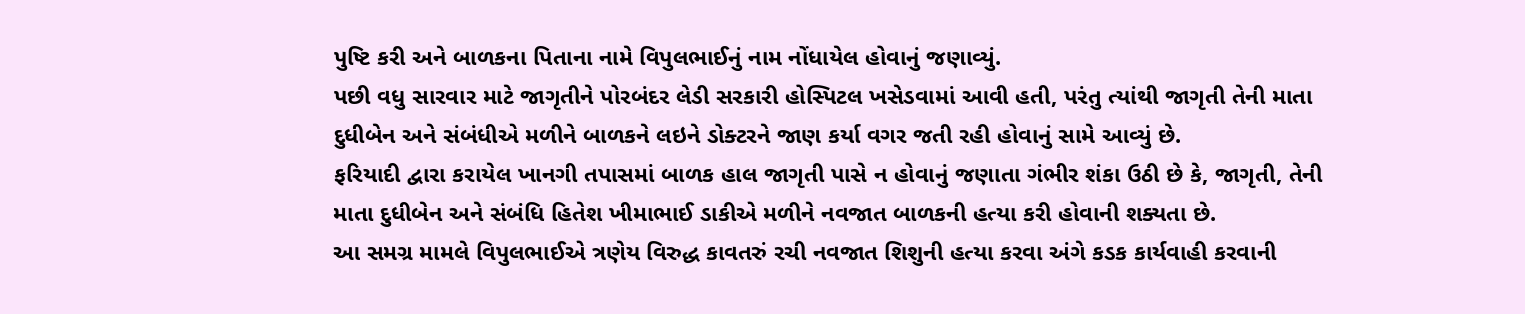પુષ્ટિ કરી અને બાળકના પિતાના નામે વિપુલભાઈનું નામ નોંધાયેલ હોવાનું જણાવ્યું.
પછી વધુ સારવાર માટે જાગૃતીને પોરબંદર લેડી સરકારી હોસ્પિટલ ખસેડવામાં આવી હતી, પરંતુ ત્યાંથી જાગૃતી તેની માતા દુધીબેન અને સંબંધીએ મળીને બાળકને લઇને ડોક્ટરને જાણ કર્યા વગર જતી રહી હોવાનું સામે આવ્યું છે.
ફરિયાદી દ્વારા કરાયેલ ખાનગી તપાસમાં બાળક હાલ જાગૃતી પાસે ન હોવાનું જણાતા ગંભીર શંકા ઉઠી છે કે, જાગૃતી, તેની માતા દુધીબેન અને સંબંધિ હિતેશ ખીમાભાઈ ડાકીએ મળીને નવજાત બાળકની હત્યા કરી હોવાની શક્યતા છે.
આ સમગ્ર મામલે વિપુલભાઈએ ત્રણેય વિરુદ્ધ કાવતરું રચી નવજાત શિશુની હત્યા કરવા અંગે કડક કાર્યવાહી કરવાની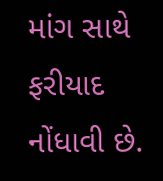માંગ સાથે ફરીયાદ નોંધાવી છે.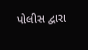પોલીસ દ્વારા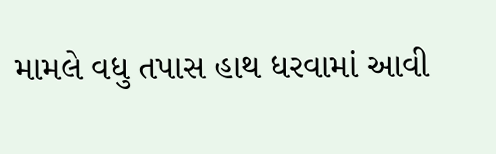મામલે વધુ તપાસ હાથ ધરવામાં આવી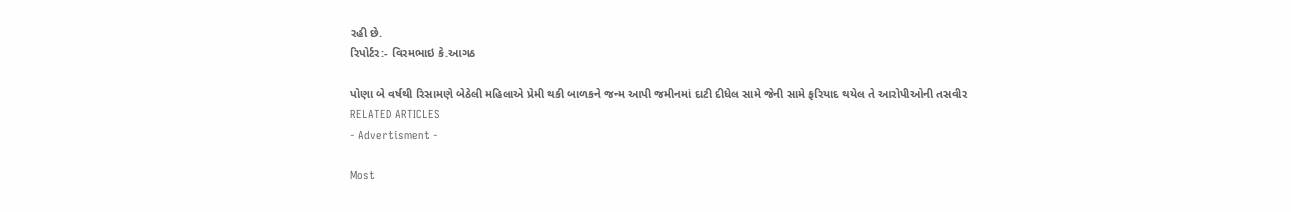રહી છે.
રિપોર્ટર:- વિરમભાઇ કે.આગઠ

પોણા બે વર્ષથી રિસામણે બેઠેલી મહિલાએ પ્રેમી થકી બાળકને જન્મ આપી જમીનમાં દાટી દીધેલ સામે જેની સામે ફરિયાદ થયેલ તે આરોપીઓની તસવીર
RELATED ARTICLES
- Advertisment -

Most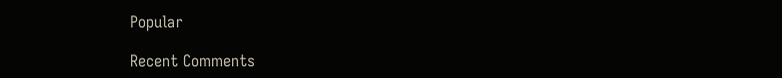Popular

Recent Comments